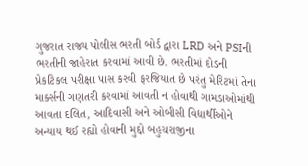ગુજરાત રાજ્ય પોલીસ ભરતી બોર્ડ દ્વારા LRD અને PSIની ભરતીની જાહેરાત કરવામાં આવી છે. ભરતીમાં દોડની પ્રેકટિકલ પરીક્ષા પાસ કરવી ફરજિયાત છે પરંતુ મેરિટમાં તેના માર્ક્સની ગણતરી કરવામાં આવતી ન હોવાથી ગામડાઓમાંથી આવતા દલિત, આદિવાસી અને ઓબીસી વિદ્યાર્થીઓને અન્યાય થઈ રહ્યો હોવાની મુદ્દો બહુચરાજીના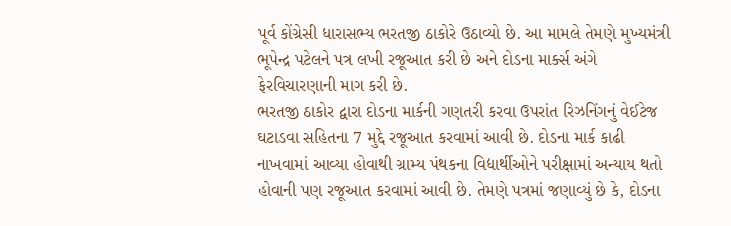પૂર્વ કોંગ્રેસી ધારાસભ્ય ભરતજી ઠાકોરે ઉઠાવ્યો છે. આ મામલે તેમણે મુખ્યમંત્રી ભૂપેન્દ્ર પટેલને પત્ર લખી રજૂઆત કરી છે અને દોડના માર્ક્સ અંગે ફેરવિચારણાની માગ કરી છે.
ભરતજી ઠાકોર દ્વારા દોડના માર્કની ગણતરી કરવા ઉપરાંત રિઝનિંગનું વેઈટેજ ઘટાડવા સહિતના 7 મુદ્દે રજૂઆત કરવામાં આવી છે. દોડના માર્ક કાઢી નાખવામાં આવ્યા હોવાથી ગ્રામ્ય પંથકના વિદ્યાર્થીઓને પરીક્ષામાં અન્યાય થતો હોવાની પણ રજૂઆત કરવામાં આવી છે. તેમણે પત્રમાં જણાવ્યું છે કે, દોડના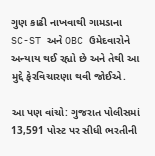ગુણ કાઢી નાખવાથી ગામડાના SC-ST અને OBC ઉમેદવારોને અન્યાય થઈ રહ્યો છે અને તેથી આ મુદ્દે ફેરવિચારણા થવી જોઈએ.

આ પણ વાંચો: ગુજરાત પોલીસમાં 13,591 પોસ્ટ પર સીધી ભરતીની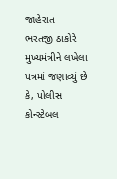જાહેરાત
ભરતજી ઠાકોરે મુખ્યમંત્રીને લખેલા પત્રમાં જણાવ્યું છે કે, પોલીસ કોન્સ્ટેબલ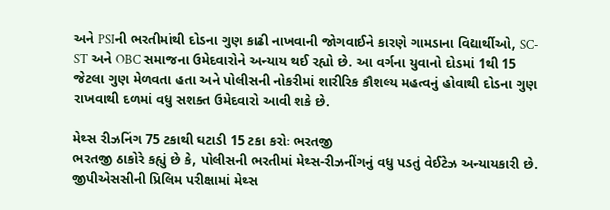અને PSIની ભરતીમાંથી દોડના ગુણ કાઢી નાખવાની જોગવાઈને કારણે ગામડાના વિદ્યાર્થીઓ, SC-ST અને OBC સમાજના ઉમેદવારોને અન્યાય થઈ રહ્યો છે. આ વર્ગના યુવાનો દોડમાં 1થી 15 જેટલા ગુણ મેળવતા હતા અને પોલીસની નોકરીમાં શારીરિક કૌશલ્ય મહત્વનું હોવાથી દોડના ગુણ રાખવાથી દળમાં વધુ સશક્ત ઉમેદવારો આવી શકે છે.

મેથ્સ રીઝનિંગ 75 ટકાથી ઘટાડી 15 ટકા કરોઃ ભરતજી
ભરતજી ઠાકોરે કહ્યું છે કે, પોલીસની ભરતીમાં મેથ્સ-રીઝનીંગનું વધુ પડતું વેઈટેઝ અન્યાયકારી છે. જીપીએસસીની પ્રિલિમ પરીક્ષામાં મેથ્સ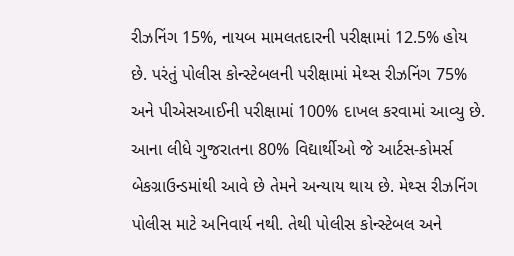રીઝનિંગ 15%, નાયબ મામલતદારની પરીક્ષામાં 12.5% હોય છે. પરંતું પોલીસ કોન્સ્ટેબલની પરીક્ષામાં મેથ્સ રીઝનિંગ 75% અને પીએસઆઈની પરીક્ષામાં 100% દાખલ કરવામાં આવ્યુ છે. આના લીધે ગુજરાતના 80% વિદ્યાર્થીઓ જે આર્ટસ-કોમર્સ બેકગ્રાઉન્ડમાંથી આવે છે તેમને અન્યાય થાય છે. મેથ્સ રીઝનિંગ પોલીસ માટે અનિવાર્ય નથી. તેથી પોલીસ કોન્સ્ટેબલ અને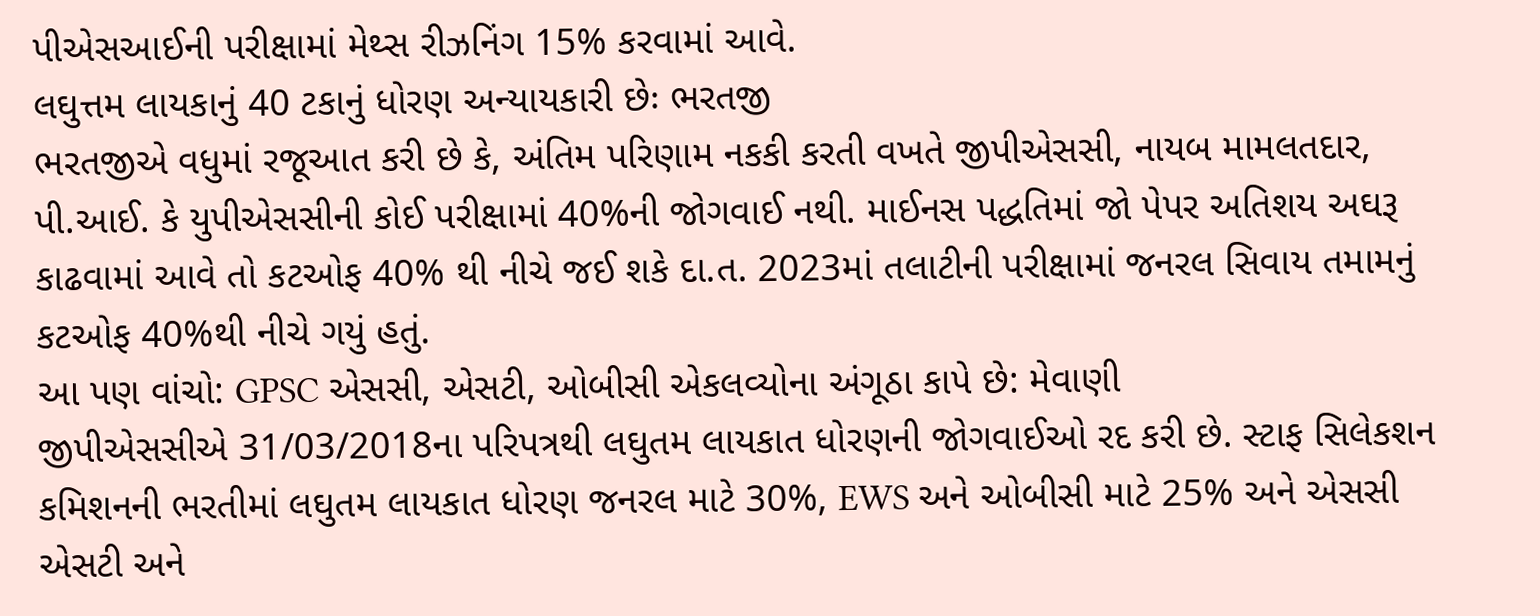પીએસઆઈની પરીક્ષામાં મેથ્સ રીઝનિંગ 15% કરવામાં આવે.
લઘુત્તમ લાયકાનું 40 ટકાનું ધોરણ અન્યાયકારી છેઃ ભરતજી
ભરતજીએ વધુમાં રજૂઆત કરી છે કે, અંતિમ પરિણામ નકકી કરતી વખતે જીપીએસસી, નાયબ મામલતદાર, પી.આઈ. કે યુપીએસસીની કોઈ પરીક્ષામાં 40%ની જોગવાઈ નથી. માઈનસ પદ્ધતિમાં જો પેપર અતિશય અઘરૂ કાઢવામાં આવે તો કટઓફ 40% થી નીચે જઈ શકે દા.ત. 2023માં તલાટીની પરીક્ષામાં જનરલ સિવાય તમામનું કટઓફ 40%થી નીચે ગયું હતું.
આ પણ વાંચો: GPSC એસસી, એસટી, ઓબીસી એકલવ્યોના અંગૂઠા કાપે છે: મેવાણી
જીપીએસસીએ 31/03/2018ના પરિપત્રથી લઘુતમ લાયકાત ધોરણની જોગવાઈઓ રદ કરી છે. સ્ટાફ સિલેકશન કમિશનની ભરતીમાં લઘુતમ લાયકાત ધોરણ જનરલ માટે 30%, EWS અને ઓબીસી માટે 25% અને એસસી એસટી અને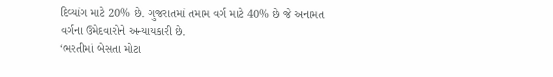દિવ્યાંગ માટે 20% છે. ગુજરાતમાં તમામ વર્ગ માટે 40% છે જે અનામત વર્ગના ઉમેદવારોને અન્યાયકારી છે.
‘ભરતીમાં બેસતા મોટા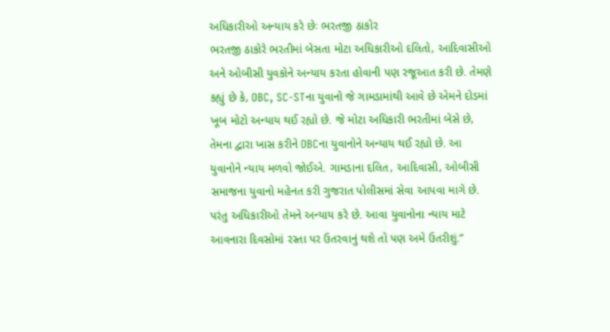અધિકારીઓ અન્યાય કરે છેઃ ભરતજી ઠાકોર
ભરતજી ઠાકોરે ભરતીમાં બેસતા મોટા અધિકારીઓ દલિતો, આદિવાસીઓ અને ઓબીસી યુવકોને અન્યાય કરતા હોવાની પણ રજૂઆત કરી છે. તેમણે કહ્યું છે કે, OBC, SC-STના યુવાનો જે ગામડામાંથી આવે છે એમને દોડમાં ખૂબ મોટો અન્યાય થઈ રહ્યો છે. જે મોટા અધિકારી ભરતીમાં બેસે છે, તેમના દ્વારા ખાસ કરીને OBCના યુવાનોને અન્યાય થઈ રહ્યો છે. આ યુવાનોને ન્યાય મળવો જોઈએ. ગામડાના દલિત, આદિવાસી, ઓબીસી સમાજના યુવાનો મહેનત કરી ગુજરાત પોલીસમાં સેવા આપવા માગે છે. પરંતુ અધિકારીઓ તેમને અન્યાય કરે છે. આવા યુવાનોના ન્યાય માટે આવનારા દિવસોમાં રસ્તા પર ઉતરવાનું થશે તો પણ અમે ઉતરીશું.”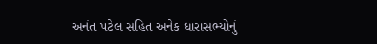અનંત પટેલ સહિત અનેક ધારાસભ્યોનું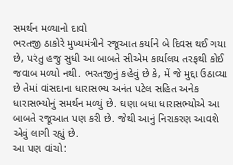સમર્થન મળ્યાનો દાવો
ભરતજી ઠાકોરે મુખ્યમંત્રીને રજૂઆત કર્યાને બે દિવસ થઈ ગયા છે, પરંતુ હજુ સુધી આ બાબતે સીએમ કાર્યાલય તરફથી કોઈ જવાબ મળ્યો નથી. ભરતજીનું કહેવું છે કે, મેં જે મુદ્દા ઉઠાવ્યા છે તેમાં વાંસદાના ધારાસભ્ય અનંત પટેલ સહિત અનેક ધારાસભ્યોનું સમર્થન મળ્યું છે. ઘણા બધા ધારાસભ્યોએ આ બાબતે રજૂઆત પણ કરી છે. જેથી આનું નિરાકરણ આવશે એવું લાગી રહ્યું છે.
આ પણ વાંચો: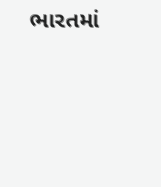ભારતમાં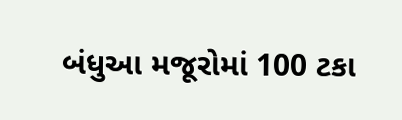બંધુઆ મજૂરોમાં 100 ટકા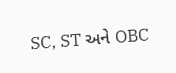SC, ST અને OBC